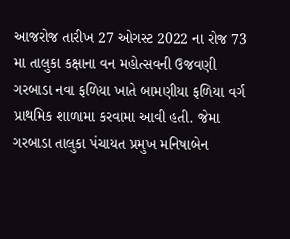આજરોજ તારીખ 27 ઓગસ્ટ 2022 ના રોજ 73 મા તાલુકા કક્ષાના વન મહોત્સવની ઉજવણી ગરબાડા નવા ફળિયા ખાતે બામણીયા ફળિયા વર્ગ પ્રાથમિક શાળામા કરવામા આવી હતી. જેમા ગરબાડા તાલુકા પંચાયત પ્રમુખ મનિષાબેન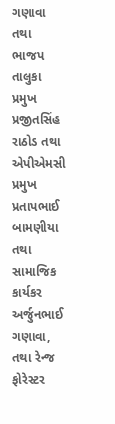ગણાવા તથા ભાજપ તાલુકા પ્રમુખ પ્રજીતસિંહ રાઠોડ તથા એપીએમસી પ્રમુખ પ્રતાપભાઈ બામણીયા તથા સામાજિક કાર્યકર અર્જુનભાઈ ગણાવા, તથા રેન્જ ફોરેસ્ટર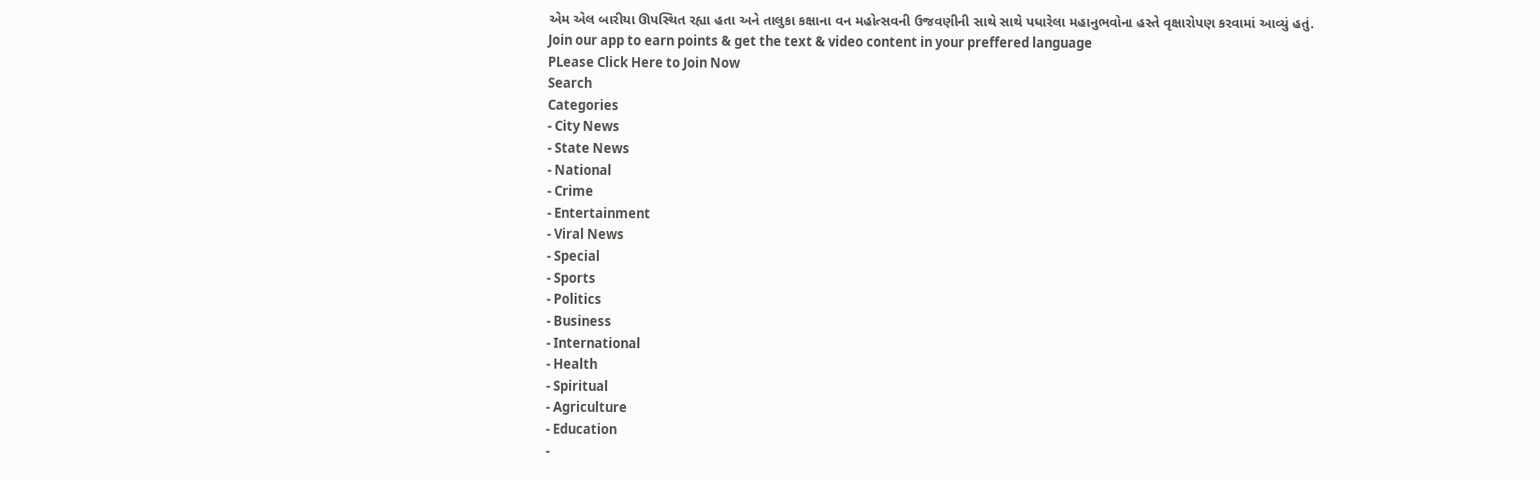એમ એલ બારીયા ઊપસ્થિત રહ્યા હતા અને તાલુકા કક્ષાના વન મહોત્સવની ઉજવણીની સાથે સાથે પધારેલા મહાનુભવોના હસ્તે વૃક્ષારોપણ કરવામાં આવ્યું હતું.
Join our app to earn points & get the text & video content in your preffered language
PLease Click Here to Join Now
Search
Categories
- City News
- State News
- National
- Crime
- Entertainment
- Viral News
- Special
- Sports
- Politics
- Business
- International
- Health
- Spiritual
- Agriculture
- Education
-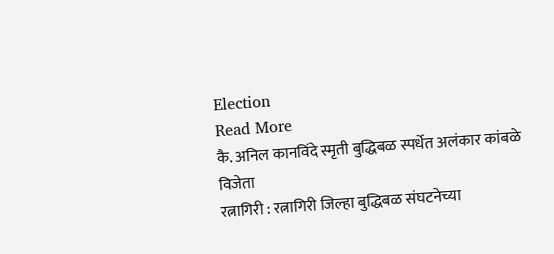Election
Read More
कै. अनिल कानविंदे स्मृती बुद्धिबळ स्पर्धेत अलंकार कांबळे विजेता
रत्नागिरी : रत्नागिरी जिल्हा बुद्धिबळ संघटनेच्या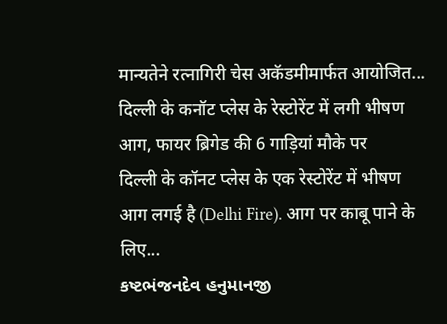मान्यतेने रत्नागिरी चेस अकॅडमीमार्फत आयोजित...
दिल्ली के कनॉट प्लेस के रेस्टोरेंट में लगी भीषण आग, फायर ब्रिगेड की 6 गाड़ियां मौके पर
दिल्ली के कॉनट प्लेस के एक रेस्टोरेंट में भीषण आग लगई है (Delhi Fire). आग पर काबू पाने के लिए...
કષ્ટભંજનદેવ હનુમાનજી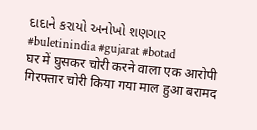દાદાને કરાયો અનોખો શણગાર
#buletinindia #gujarat #botad
घर में घुसकर चोरी करने वाला एक आरोपी गिरफ्तार चोरी किया गया माल हुआ बरामद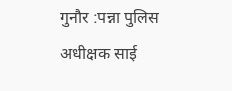गुनौर :पन्ना पुलिस अधीक्षक साई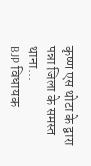कृष्ण एस थोटा के द्वारा पन्ना जिला के समस्त थाना...
BJP विधायक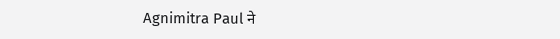Agnimitra Paul ने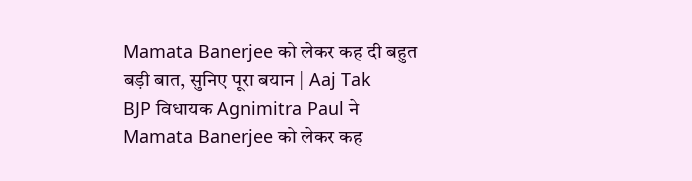Mamata Banerjee को लेकर कह दी बहुत बड़ी बात, सुनिए पूरा बयान | Aaj Tak
BJP विधायक Agnimitra Paul ने Mamata Banerjee को लेकर कह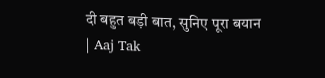दी बहुत बड़ी बात, सुनिए पूरा बयान | Aaj Tak